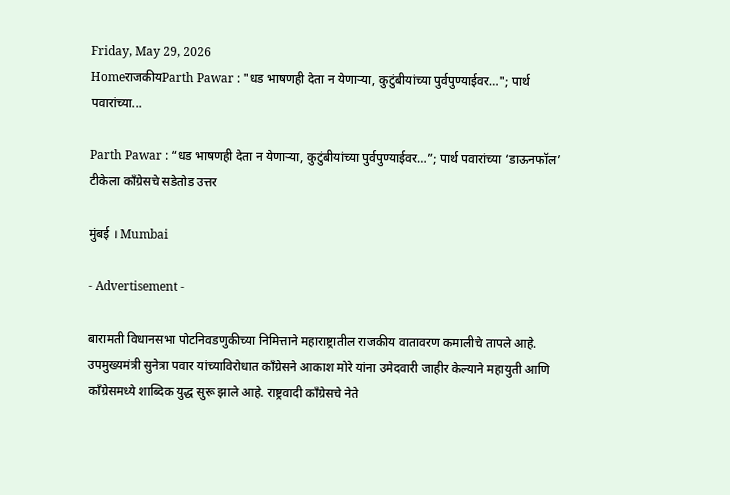Friday, May 29, 2026
HomeराजकीयParth Pawar : "धड भाषणही देता न येणाऱ्या, कुटुंबीयांच्या पुर्वपुण्याईवर…"; पार्थ पवारांच्या...

Parth Pawar : “धड भाषणही देता न येणाऱ्या, कुटुंबीयांच्या पुर्वपुण्याईवर…”; पार्थ पवारांच्या ‘डाऊनफॉल’ टीकेला काँग्रेसचे सडेतोड उत्तर

मुंबई । Mumbai

- Advertisement -

बारामती विधानसभा पोटनिवडणुकीच्या निमित्ताने महाराष्ट्रातील राजकीय वातावरण कमालीचे तापले आहे. उपमुख्यमंत्री सुनेत्रा पवार यांच्याविरोधात काँग्रेसने आकाश मोरे यांना उमेदवारी जाहीर केल्याने महायुती आणि काँग्रेसमध्ये शाब्दिक युद्ध सुरू झाले आहे. राष्ट्रवादी काँग्रेसचे नेते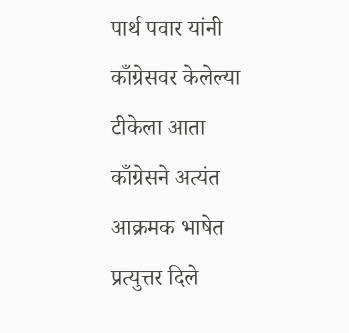पार्थ पवार यांनी काँग्रेसवर केलेल्या टीकेला आता काँग्रेसने अत्यंत आक्रमक भाषेत प्रत्युत्तर दिले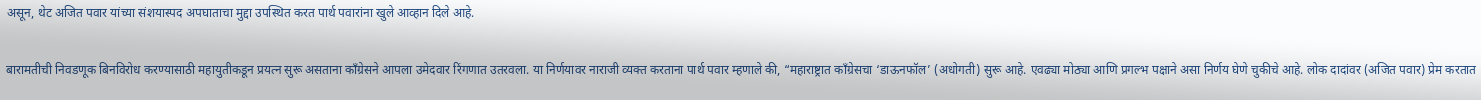असून, थेट अजित पवार यांच्या संशयास्पद अपघाताचा मुद्दा उपस्थित करत पार्थ पवारांना खुले आव्हान दिले आहे.

बारामतीची निवडणूक बिनविरोध करण्यासाठी महायुतीकडून प्रयत्न सुरू असताना काँग्रेसने आपला उमेदवार रिंगणात उतरवला. या निर्णयावर नाराजी व्यक्त करताना पार्थ पवार म्हणाले की, “महाराष्ट्रात काँग्रेसचा ‘डाऊनफॉल’ (अधोगती) सुरू आहे. एवढ्या मोठ्या आणि प्रगल्भ पक्षाने असा निर्णय घेणे चुकीचे आहे. लोक दादांवर (अजित पवार) प्रेम करतात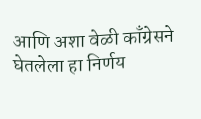आणि अशा वेळी काँग्रेसने घेतलेला हा निर्णय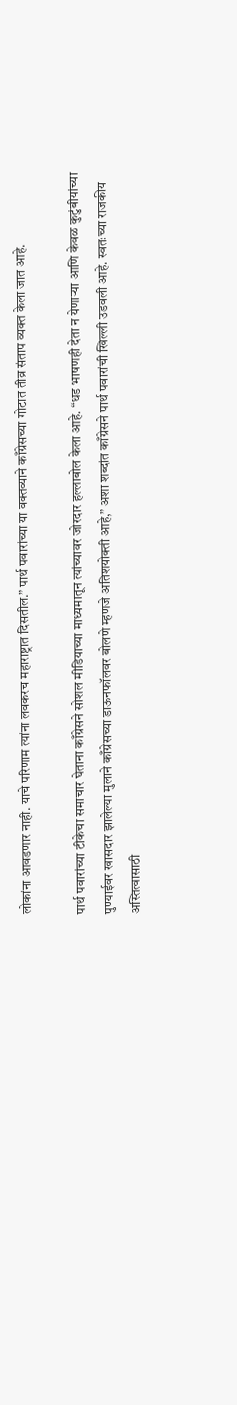लोकांना आवडणार नाही. याचे परिणाम त्यांना लवकरच महाराष्ट्रात दिसतील.” पार्थ पवारांच्या या वक्तव्याने काँग्रेसच्या गोटात तीव्र संताप व्यक्त केला जात आहे.

पार्थ पवारांच्या टीकेचा समाचार घेताना काँग्रेसने सोशल मीडियाच्या माध्यमातून त्यांच्यावर जोरदार हल्लाबोल केला आहे. “धड भाषणही देता न येणाऱ्या आणि केवळ कुटुंबीयांच्या पुण्याईवर खासदार झालेल्या मुलाने काँग्रेसच्या डाऊनफॉलवर बोलणे म्हणजे अतिशयोक्ती आहे,” अशा शब्दांत काँग्रेसने पार्थ पवारांची खिल्ली उडवली आहे. स्वतःच्या राजकीय अस्तित्वासाठी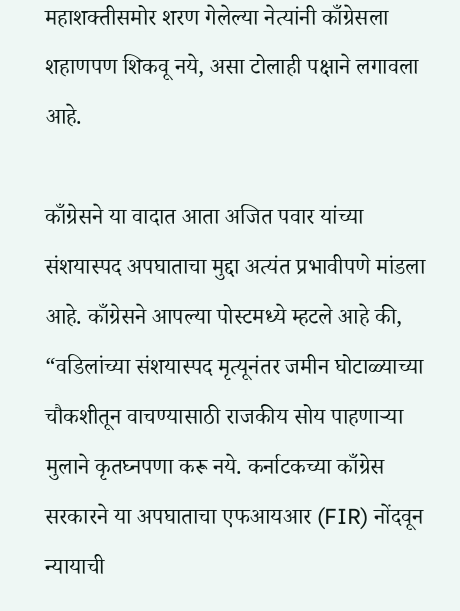महाशक्तीसमोर शरण गेलेल्या नेत्यांनी काँग्रेसला शहाणपण शिकवू नये, असा टोलाही पक्षाने लगावला आहे.

काँग्रेसने या वादात आता अजित पवार यांच्या संशयास्पद अपघाताचा मुद्दा अत्यंत प्रभावीपणे मांडला आहे. काँग्रेसने आपल्या पोस्टमध्ये म्हटले आहे की, “वडिलांच्या संशयास्पद मृत्यूनंतर जमीन घोटाळ्याच्या चौकशीतून वाचण्यासाठी राजकीय सोय पाहणाऱ्या मुलाने कृतघ्नपणा करू नये. कर्नाटकच्या काँग्रेस सरकारने या अपघाताचा एफआयआर (FIR) नोंदवून न्यायाची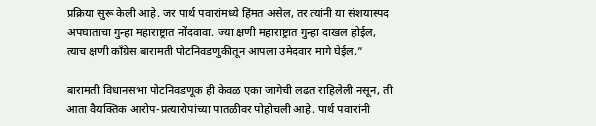प्रक्रिया सुरू केली आहे. जर पार्थ पवारांमध्ये हिंमत असेल, तर त्यांनी या संशयास्पद अपघाताचा गुन्हा महाराष्ट्रात नोंदवावा. ज्या क्षणी महाराष्ट्रात गुन्हा दाखल होईल, त्याच क्षणी काँग्रेस बारामती पोटनिवडणुकीतून आपला उमेदवार मागे घेईल.”

बारामती विधानसभा पोटनिवडणूक ही केवळ एका जागेची लढत राहिलेली नसून, ती आता वैयक्तिक आरोप-प्रत्यारोपांच्या पातळीवर पोहोचली आहे. पार्थ पवारांनी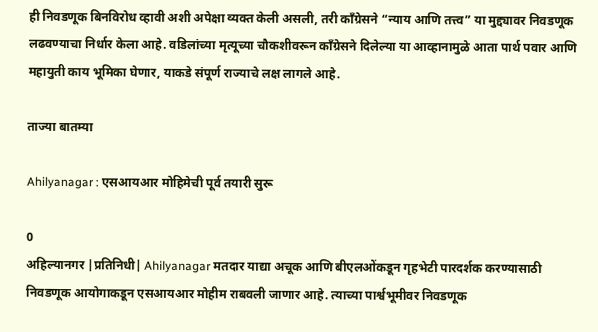ही निवडणूक बिनविरोध व्हावी अशी अपेक्षा व्यक्त केली असली, तरी काँग्रेसने “न्याय आणि तत्त्व” या मुद्द्यावर निवडणूक लढवण्याचा निर्धार केला आहे. वडिलांच्या मृत्यूच्या चौकशीवरून काँग्रेसने दिलेल्या या आव्हानामुळे आता पार्थ पवार आणि महायुती काय भूमिका घेणार, याकडे संपूर्ण राज्याचे लक्ष लागले आहे.

ताज्या बातम्या

Ahilyanagar : एसआयआर मोहिमेची पूर्व तयारी सुरू

0
अहिल्यानगर |प्रतिनिधी| Ahilyanagar मतदार याद्या अचूक आणि बीएलओंकडून गृहभेटी पारदर्शक करण्यासाठी निवडणूक आयोगाकडून एसआयआर मोहीम राबवली जाणार आहे. त्याच्या पार्श्वभूमीवर निवडणूक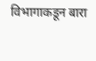विभागाकडून बारा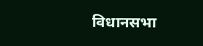विधानसभा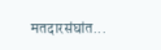मतदारसंघांत...